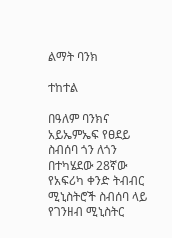ልማት ባንክ

ተከተል

በዓለም ባንክና አይኤምኤፍ የፀደይ ስብሰባ ጎን ለጎን በተካሄደው 28ኛው የአፍሪካ ቀንድ ትብብር ሚኒስትሮች ስብሰባ ላይ የገንዘብ ሚኒስትር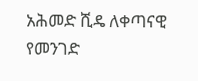አሕመድ ሺዴ ለቀጣናዊ የመንገድ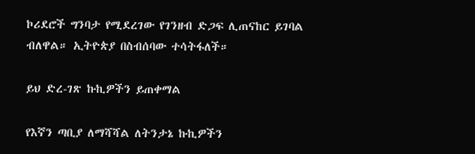ኮሪደሮች ግንባታ የሚደረገው የገንዘብ ድጋፍ ሊጠናከር ይገባል ብለዋል። ኢትዮጵያ በስብሰባው ተሳትፋለች።

ይህ ድረ-ገጽ ኩኪዎችን ይጠቀማል

የእኛን ጣቢያ ለማሻሻል ለትንታኔ ኩኪዎችን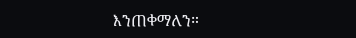እንጠቀማለን።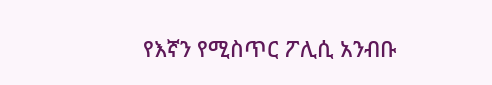የእኛን የሚስጥር ፖሊሲ አንብቡ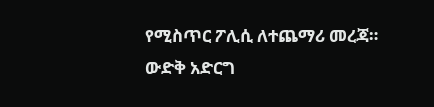የሚስጥር ፖሊሲ ለተጨማሪ መረጃ።
ውድቅ አድርግ